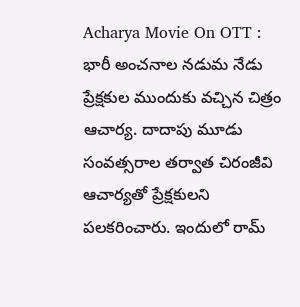Acharya Movie On OTT : భారీ అంచనాల నడుమ నేడు ప్రేక్షకుల ముందుకు వచ్చిన చిత్రం ఆచార్య. దాదాపు మూడు సంవత్సరాల తర్వాత చిరంజీవి ఆచార్యతో ప్రేక్షకులని పలకరించారు. ఇందులో రామ్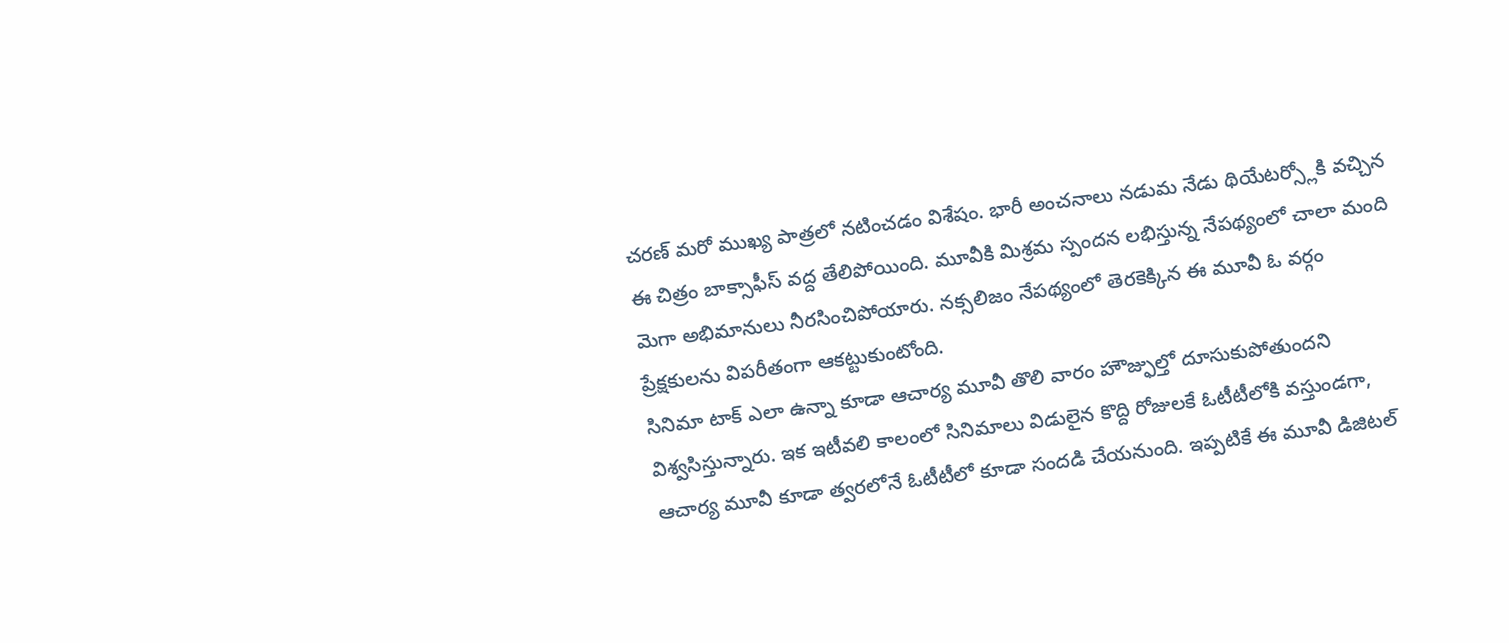చరణ్ మరో ముఖ్య పాత్రలో నటించడం విశేషం. భారీ అంచనాలు నడుమ నేడు థియేటర్స్లోకి వచ్చిన ఈ చిత్రం బాక్సాఫీస్ వద్ద తేలిపోయింది. మూవీకి మిశ్రమ స్పందన లభిస్తున్న నేపథ్యంలో చాలా మంది మెగా అభిమానులు నీరసించిపోయారు. నక్సలిజం నేపథ్యంలో తెరకెక్కిన ఈ మూవీ ఓ వర్గం ప్రేక్షకులను విపరీతంగా ఆకట్టుకుంటోంది.
సినిమా టాక్ ఎలా ఉన్నా కూడా ఆచార్య మూవీ తొలి వారం హౌజ్ఫుల్తో దూసుకుపోతుందని విశ్వసిస్తున్నారు. ఇక ఇటీవలి కాలంలో సినిమాలు విడులైన కొద్ది రోజులకే ఓటీటీలోకి వస్తుండగా, ఆచార్య మూవీ కూడా త్వరలోనే ఓటీటీలో కూడా సందడి చేయనుంది. ఇప్పటికే ఈ మూవీ డిజిటల్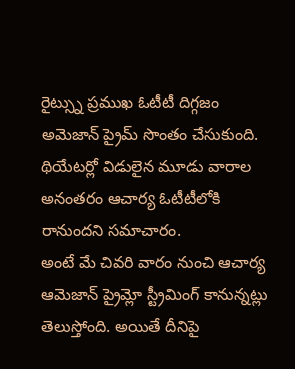రైట్స్ను ప్రముఖ ఓటీటీ దిగ్గజం అమెజాన్ ప్రైమ్ సొంతం చేసుకుంది. థియేటర్లో విడులైన మూడు వారాల అనంతరం ఆచార్య ఓటీటీలోకి రానుందని సమాచారం.
అంటే మే చివరి వారం నుంచి ఆచార్య ఆమెజాన్ ప్రైమ్లో స్ట్రీమింగ్ కానున్నట్లు తెలుస్తోంది. అయితే దీనిపై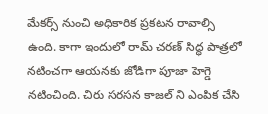మేకర్స్ నుంచి అధికారిక ప్రకటన రావాల్సి ఉంది. కాగా ఇందులో రామ్ చరణ్ సిద్ధ పాత్రలో నటించగా ఆయనకు జోడిగా పూజా హెగ్డె నటించింది. చిరు సరసన కాజల్ ని ఎంపిక చేసి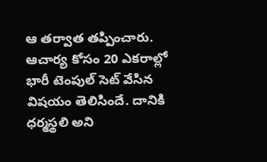ఆ తర్వాత తప్పించారు. ఆచార్య కోసం 20 ఎకరాల్లో భారీ టెంపుల్ సెట్ వేసిన విషయం తెలిసిందే. దానికి ధర్మస్థలి అని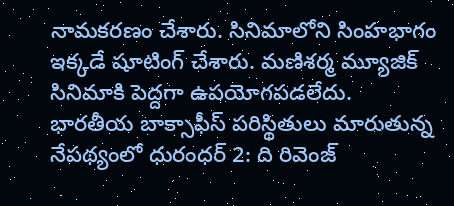నామకరణం చేశారు. సినిమాలోని సింహభాగం ఇక్కడే షూటింగ్ చేశారు. మణిశర్మ మ్యూజిక్ సినిమాకి పెద్దగా ఉపయోగపడలేదు.
భారతీయ బాక్సాఫీస్ పరిస్థితులు మారుతున్న నేపథ్యంలో ధురంధర్ 2: ది రివెంజ్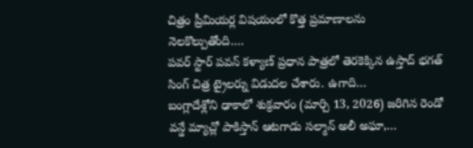చిత్రం ప్రీమియర్ల విషయంలో కొత్త ప్రమాణాలను నెలకొల్పుతోంది.…
పవర్ స్టార్ పవన్ కళ్యాణ్ ప్రధాన పాత్రలో తెరకెక్కిన ఉస్తాద్ భగత్ సింగ్ చిత్ర ట్రైలర్ను విడుదల చేశారు. ఉగాది…
బంగ్లాదేశ్లోని ఢాకాలో శుక్రవారం (మార్చి 13, 2026) జరిగిన రెండో వన్డే మ్యాచ్లో పాకిస్తాన్ ఆటగాడు సల్మాన్ అలీ అఘా,…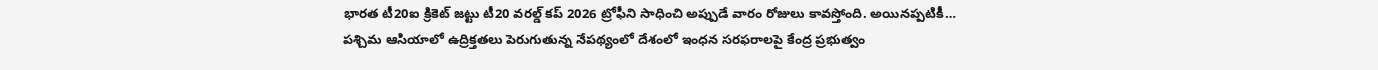భారత టీ20ఐ క్రికెట్ జట్టు టీ20 వరల్డ్ కప్ 2026 ట్రోఫీని సాధించి అప్పుడే వారం రోజులు కావస్తోంది. అయినప్పటికీ…
పశ్చిమ ఆసియాలో ఉద్రిక్తతలు పెరుగుతున్న నేపథ్యంలో దేశంలో ఇంధన సరఫరాలపై కేంద్ర ప్రభుత్వం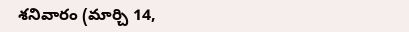శనివారం (మార్చి 14,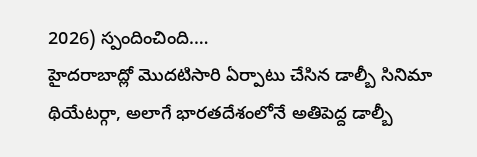2026) స్పందించింది.…
హైదరాబాద్లో మొదటిసారి ఏర్పాటు చేసిన డాల్బీ సినిమా థియేటర్గా, అలాగే భారతదేశంలోనే అతిపెద్ద డాల్బీ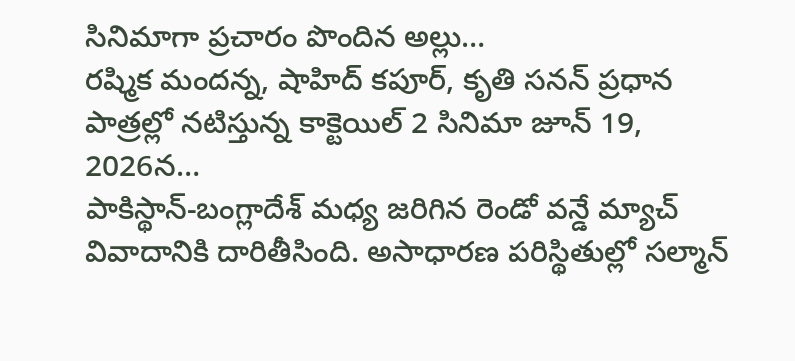సినిమాగా ప్రచారం పొందిన అల్లు…
రష్మిక మందన్న, షాహిద్ కపూర్, కృతి సనన్ ప్రధాన పాత్రల్లో నటిస్తున్న కాక్టెయిల్ 2 సినిమా జూన్ 19, 2026న…
పాకిస్థాన్-బంగ్లాదేశ్ మధ్య జరిగిన రెండో వన్డే మ్యాచ్ వివాదానికి దారితీసింది. అసాధారణ పరిస్థితుల్లో సల్మాన్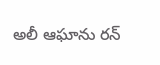అలీ ఆఘాను రన్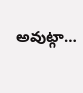అవుట్గా…